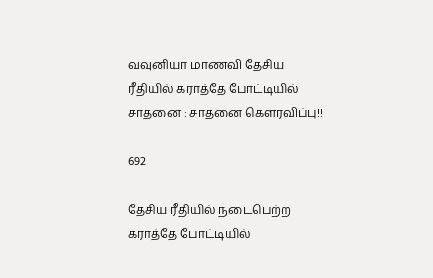வவுனியா மாணவி தேசிய ரீதியில் கராத்தே போட்டியில் சாதனை : சாதனை கெளரவிப்பு!!

692

தேசிய ரீதியில் நடைபெற்ற கராத்தே போட்டியில்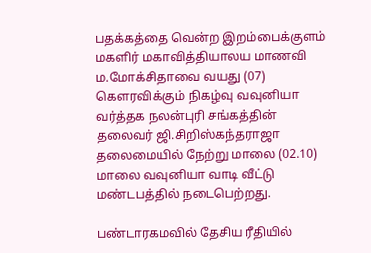பதக்கத்தை வென்ற இறம்பைக்குளம் மகளிர் மகாவித்தியாலய மாணவி ம.மோக்சிதாவை வயது (07) கௌரவிக்கும் நிகழ்வு வவுனியா வர்த்தக நலன்புரி சங்கத்தின் தலைவர் ஜி.சிறிஸ்கந்தராஜா தலைமையில் நேற்று மாலை (02.10) மாலை வவுனியா வாடி வீட்டு மண்டபத்தில் நடைபெற்றது.

பண்டாரகமவில் தேசிய ரீதியில்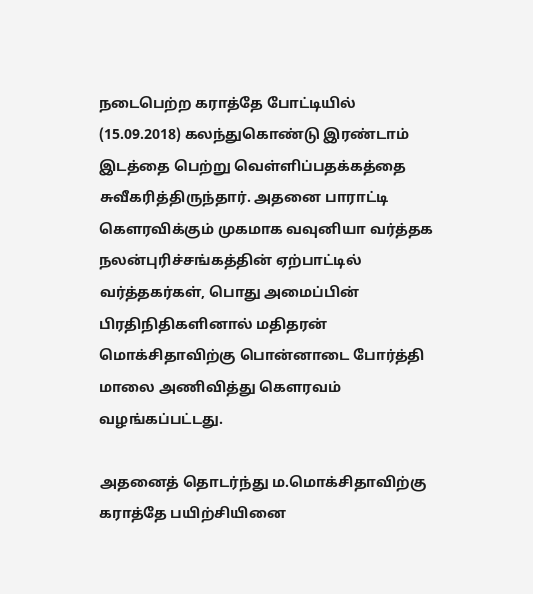நடைபெற்ற கராத்தே போட்டியில் (15.09.2018) கலந்துகொண்டு இரண்டாம் இடத்தை பெற்று வெள்ளிப்பதக்கத்தை சுவீகரித்திருந்தார். அதனை பாராட்டி கௌரவிக்கும் முகமாக வவுனியா வர்த்தக நலன்புரிச்சங்கத்தின் ஏற்பாட்டில் வர்த்தகர்கள், பொது அமைப்பின் பிரதிநிதிகளினால் மதிதரன் மொக்சிதாவிற்கு பொன்னாடை போர்த்தி மாலை அணிவித்து கௌரவம் வழங்கப்பட்டது.

அதனைத் தொடர்ந்து ம.மொக்சிதாவிற்கு கராத்தே பயிற்சியினை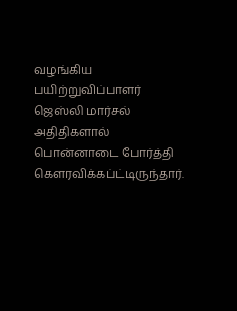வழங்கிய பயிற்றுவிப்பாளர் ஜெஸ்லி மார்சல் அதிதிகளால் பொன்னாடை போர்த்தி கௌரவிக்கப்ட்டிருந்தார்.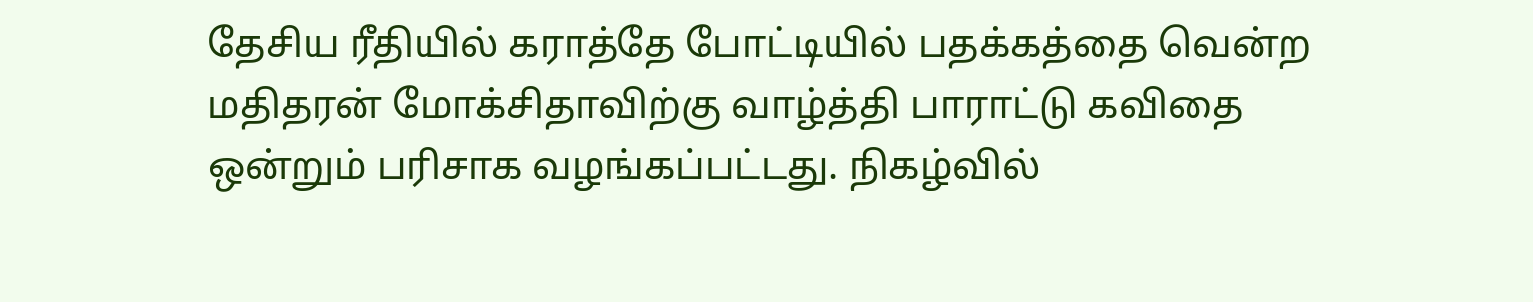தேசிய ரீதியில் கராத்தே போட்டியில் பதக்கத்தை வென்ற மதிதரன் மோக்சிதாவிற்கு வாழ்த்தி பாராட்டு கவிதை ஒன்றும் பரிசாக வழங்கப்பட்டது. நிகழ்வில்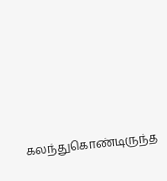கலந்துகொண்டிருந்த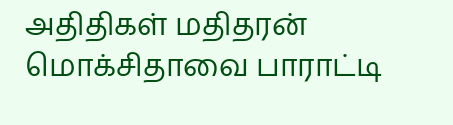அதிதிகள் மதிதரன் மொக்சிதாவை பாராட்டி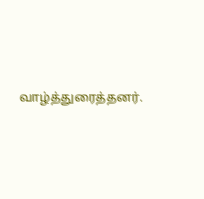வாழ்த்துரைத்தனர்.